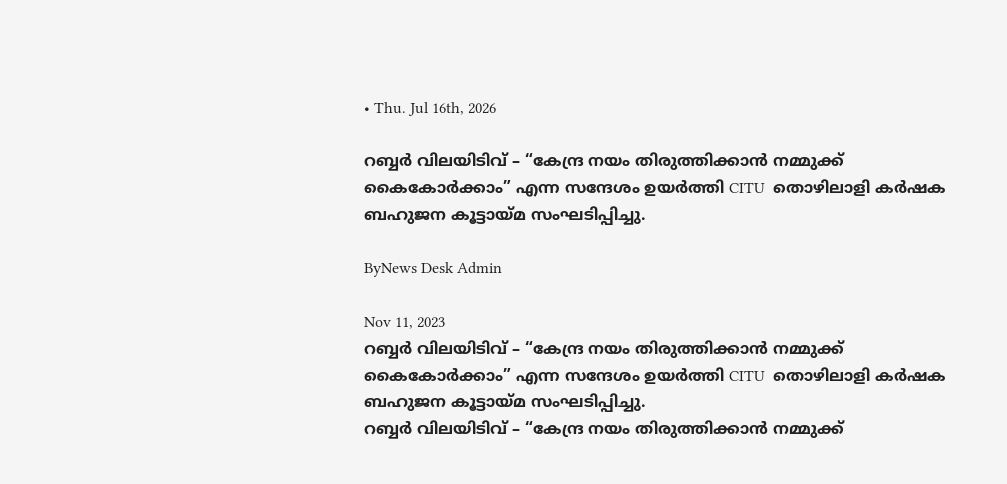• Thu. Jul 16th, 2026

റബ്ബർ വിലയിടിവ് – “കേന്ദ്ര നയം തിരുത്തിക്കാൻ നമ്മുക്ക് കൈകോർക്കാം” എന്ന സന്ദേശം ഉയർത്തി CITU  തൊഴിലാളി കർഷക ബഹുജന കൂട്ടായ്മ സംഘടിപ്പിച്ചു.

ByNews Desk Admin

Nov 11, 2023
റബ്ബർ വിലയിടിവ് – “കേന്ദ്ര നയം തിരുത്തിക്കാൻ നമ്മുക്ക് കൈകോർക്കാം” എന്ന സന്ദേശം ഉയർത്തി CITU  തൊഴിലാളി കർഷക ബഹുജന കൂട്ടായ്മ സംഘടിപ്പിച്ചു.
റബ്ബർ വിലയിടിവ് – “കേന്ദ്ര നയം തിരുത്തിക്കാൻ നമ്മുക്ക്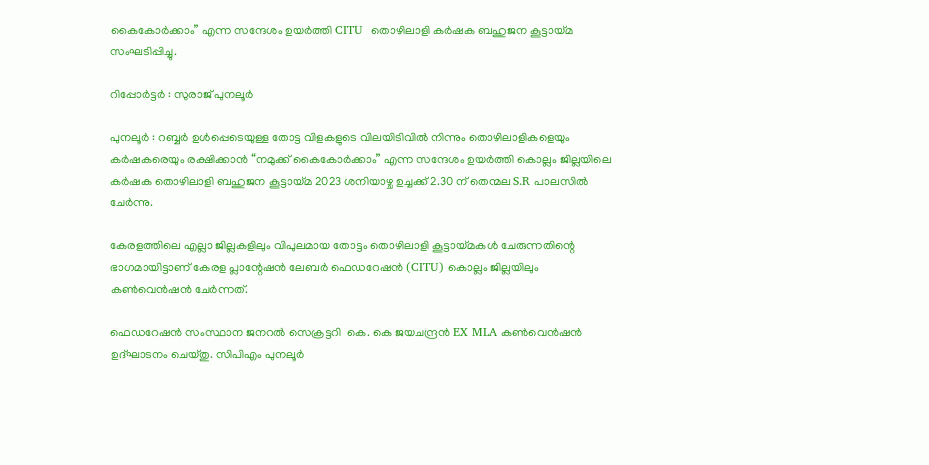കൈകോർക്കാം” എന്ന സന്ദേശം ഉയർത്തി CITU  തൊഴിലാളി കർഷക ബഹുജന കൂട്ടായ്മ സംഘടിപ്പിച്ചു.

റിപ്പോര്‍ട്ടര്‍ : സുരാജ് പുനലൂര്‍

പുനലൂർ : റബ്ബർ ഉൾപ്പെടെയുള്ള തോട്ട വിളകളുടെ വിലയിടിവിൽ നിന്നും തൊഴിലാളികളെയും കർഷകരെയും രക്ഷിക്കാൻ “നമുക്ക് കൈകോർക്കാം” എന്ന സന്ദേശം ഉയർത്തി കൊല്ലം ജില്ലയിലെ കർഷക തൊഴിലാളി ബഹുജന കൂട്ടായ്മ 2023 ശനിയാഴ്ച ഉച്ചക്ക് 2.30 ന് തെന്മല S.R പാലസിൽ ചേര്‍ന്നു.

കേരളത്തിലെ എല്ലാ ജില്ലകളിലും വിപുലമായ തോട്ടം തൊഴിലാളി കൂട്ടായ്മകൾ ചേരുന്നതിന്റെ ഭാഗമായിട്ടാണ് കേരള പ്ലാന്റേഷൻ ലേബർ ഫെഡറേഷൻ (CITU) കൊല്ലം ജില്ലയിലും കൺവെൻഷൻ ചേര്‍ന്നത്.

ഫെഡറേഷൻ സംസ്ഥാന ജനറൽ സെക്രട്ടറി  കെ. കെ ജയചന്ദ്രൻ EX MLA കൺവെൻഷൻ ഉദ്ഘാടനം ചെയ്തു. സിപിഎം പുനലൂർ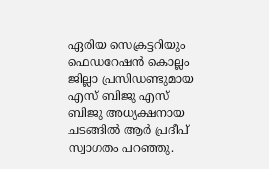ഏരിയ സെക്രട്ടറിയും ഫെഡറേഷൻ കൊല്ലം ജില്ലാ പ്രസിഡണ്ടുമായ  എസ് ബിജു എസ് ബിജു അധ്യക്ഷനായ ചടങ്ങിൽ ആർ പ്രദീപ് സ്വാഗതം പറഞ്ഞു.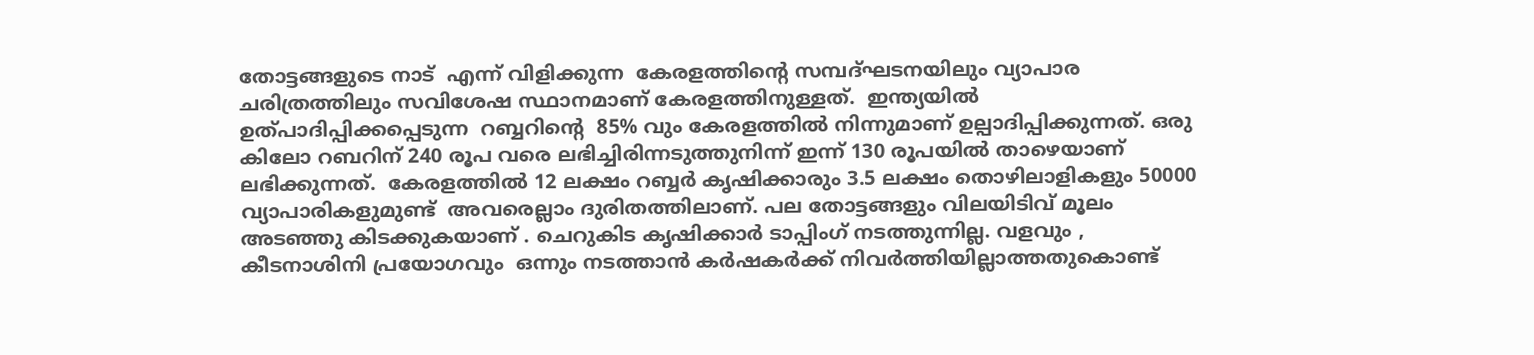തോട്ടങ്ങളുടെ നാട്  എന്ന് വിളിക്കുന്ന  കേരളത്തിന്റെ സമ്പദ്ഘടനയിലും വ്യാപാര ചരിത്രത്തിലും സവിശേഷ സ്ഥാനമാണ് കേരളത്തിനുള്ളത്.  ഇന്ത്യയിൽ ഉത്പാദിപ്പിക്കപ്പെടുന്ന  റബ്ബറിന്റെ  85% വും കേരളത്തിൽ നിന്നുമാണ് ഉല്പാദിപ്പിക്കുന്നത്. ഒരു കിലോ റബറിന് 240 രൂപ വരെ ലഭിച്ചിരിന്നടുത്തുനിന്ന് ഇന്ന് 130 രൂപയിൽ താഴെയാണ് ലഭിക്കുന്നത്.  കേരളത്തിൽ 12 ലക്ഷം റബ്ബർ കൃഷിക്കാരും 3.5 ലക്ഷം തൊഴിലാളികളും 50000 വ്യാപാരികളുമുണ്ട്  അവരെല്ലാം ദുരിതത്തിലാണ്. പല തോട്ടങ്ങളും വിലയിടിവ് മൂലം അടഞ്ഞു കിടക്കുകയാണ് . ചെറുകിട കൃഷിക്കാർ ടാപ്പിംഗ് നടത്തുന്നില്ല. വളവും , കീടനാശിനി പ്രയോഗവും  ഒന്നും നടത്താൻ കർഷകർക്ക് നിവർത്തിയില്ലാത്തതുകൊണ്ട്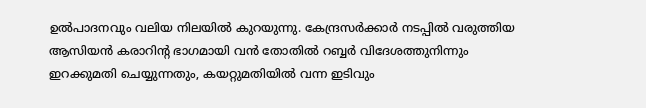ഉൽപാദനവും വലിയ നിലയിൽ കുറയുന്നു. കേന്ദ്രസർക്കാർ നടപ്പിൽ വരുത്തിയ ആസിയൻ കരാറിന്റ ഭാഗമായി വൻ തോതിൽ റബ്ബർ വിദേശത്തുനിന്നും ഇറക്കുമതി ചെയ്യുന്നതും, കയറ്റുമതിയിൽ വന്ന ഇടിവും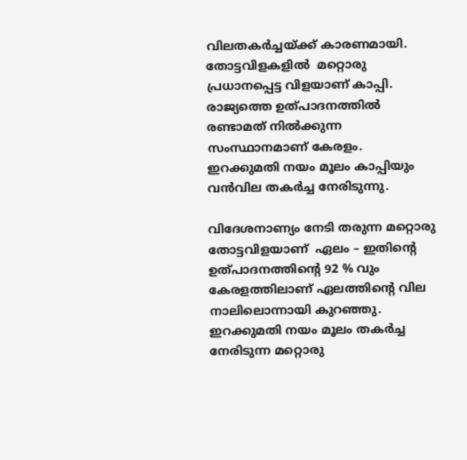വിലതകർച്ചയ്ക്ക് കാരണമായി. തോട്ടവിളകളിൽ  മറ്റൊരു പ്രധാനപ്പെട്ട വിളയാണ് കാപ്പി. രാജ്യത്തെ ഉത്പാദനത്തിൽ  രണ്ടാമത് നിൽക്കുന്ന സംസ്ഥാനമാണ് കേരളം. ഇറക്കുമതി നയം മൂലം കാപ്പിയും വൻവില തകർച്ച നേരിടുന്നു.

വിദേശനാണ്യം നേടി തരുന്ന മറ്റൊരു തോട്ടവിളയാണ്  ഏലം – ഇതിന്റെ ഉത്പാദനത്തിന്റെ 92 % വും കേരളത്തിലാണ് ഏലത്തിന്റെ വില നാലിലൊന്നായി കുറഞ്ഞു. ഇറക്കുമതി നയം മൂലം തകർച്ച നേരിടുന്ന മറ്റൊരു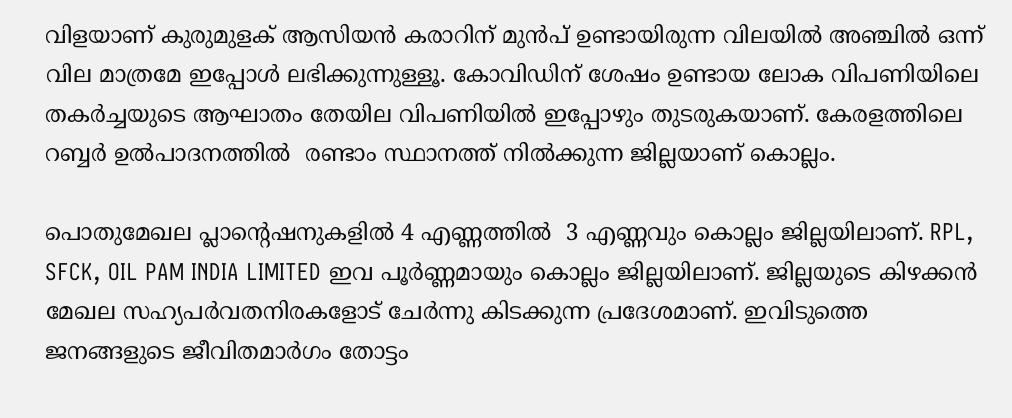വിളയാണ് കുരുമുളക് ആസിയൻ കരാറിന് മുൻപ് ഉണ്ടായിരുന്ന വിലയിൽ അഞ്ചിൽ ഒന്ന് വില മാത്രമേ ഇപ്പോൾ ലഭിക്കുന്നുള്ളൂ. കോവിഡിന് ശേഷം ഉണ്ടായ ലോക വിപണിയിലെ തകർച്ചയുടെ ആഘാതം തേയില വിപണിയിൽ ഇപ്പോഴും തുടരുകയാണ്. കേരളത്തിലെ റബ്ബർ ഉൽപാദനത്തിൽ  രണ്ടാം സ്ഥാനത്ത് നിൽക്കുന്ന ജില്ലയാണ് കൊല്ലം.

പൊതുമേഖല പ്ലാന്റെഷനുകളിൽ 4 എണ്ണത്തിൽ  3 എണ്ണവും കൊല്ലം ജില്ലയിലാണ്. RPL, SFCK, OIL PAM INDIA LIMITED ഇവ പൂർണ്ണമായും കൊല്ലം ജില്ലയിലാണ്. ജില്ലയുടെ കിഴക്കൻ മേഖല സഹ്യപർവതനിരകളോട് ചേർന്നു കിടക്കുന്ന പ്രദേശമാണ്. ഇവിടുത്തെ ജനങ്ങളുടെ ജീവിതമാർഗം തോട്ടം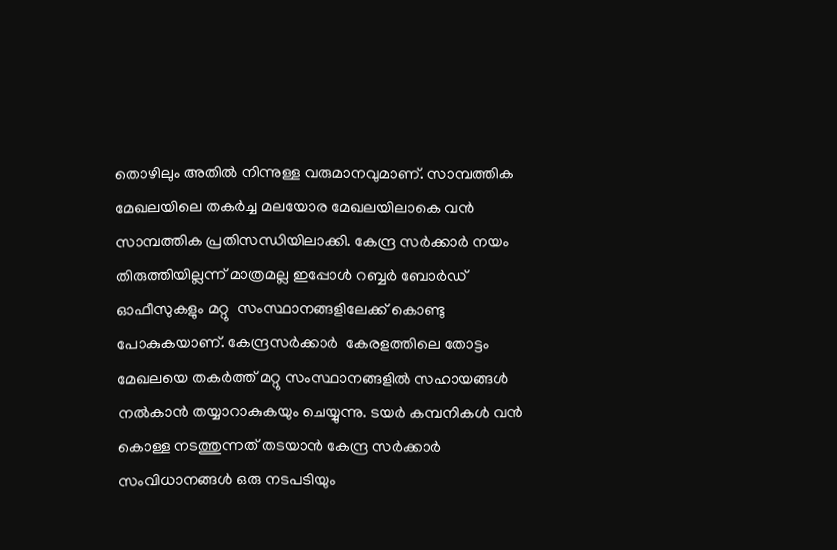തൊഴിലും അതിൽ നിന്നുള്ള വരുമാനവുമാണ്. സാമ്പത്തിക മേഖലയിലെ തകർച്ച മലയോര മേഖലയിലാകെ വൻ സാമ്പത്തിക പ്രതിസന്ധിയിലാക്കി. കേന്ദ്ര സർക്കാർ നയം തിരുത്തിയില്ലന്ന് മാത്രമല്ല ഇപ്പോൾ റബ്ബർ ബോർഡ് ഓഫീസുകളും മറ്റു  സംസ്ഥാനങ്ങളിലേക്ക് കൊണ്ടു പോകുകയാണ്. കേന്ദ്രസർക്കാർ  കേരളത്തിലെ തോട്ടം മേഖലയെ തകർത്ത് മറ്റു സംസ്ഥാനങ്ങളിൽ സഹായങ്ങൾ നൽകാൻ തയ്യാറാകുകയും ചെയ്യുന്നു. ടയർ കമ്പനികൾ വൻ കൊള്ള നടത്തുന്നത് തടയാൻ കേന്ദ്ര സർക്കാർ സംവിധാനങ്ങൾ ഒരു നടപടിയും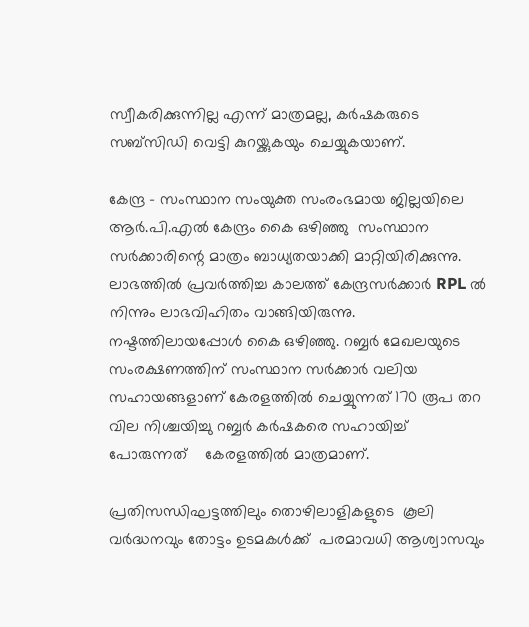സ്വീകരിക്കുന്നില്ല എന്ന് മാത്രമല്ല, കർഷകരുടെ സബ്സിഡി വെട്ടി കുറയ്ക്കുകയും ചെയ്യുകയാണ്.

കേന്ദ്ര – സംസ്ഥാന സംയുക്ത സംരംഭമായ ജില്ലയിലെ ആർ.പി.എൽ കേന്ദ്രം കൈ ഒഴിഞ്ഞു  സംസ്ഥാന സർക്കാരിന്റെ മാത്രം ബാധ്യതയാക്കി മാറ്റിയിരിക്കുന്നു. ലാഭത്തിൽ പ്രവർത്തിച്ച കാലത്ത് കേന്ദ്രസർക്കാർ RPL ൽ നിന്നും ലാഭവിഹിതം വാങ്ങിയിരുന്നു. നഷ്ടത്തിലായപ്പോൾ കൈ ഒഴിഞ്ഞു. റബ്ബർ മേഖലയുടെ സംരക്ഷണത്തിന് സംസ്ഥാന സർക്കാർ വലിയ സഹായങ്ങളാണ് കേരളത്തിൽ ചെയ്യുന്നത് 170 രൂപ തറ വില നിശ്ചയിച്ചു റബ്ബർ കർഷകരെ സഹായിച്ച് പോരുന്നത്    കേരളത്തിൽ മാത്രമാണ്.

പ്രതിസന്ധിഘട്ടത്തിലും തൊഴിലാളികളുടെ  കൂലി വർദ്ധനവും തോട്ടം ഉടമകൾക്ക്  പരമാവധി ആശ്വാസവും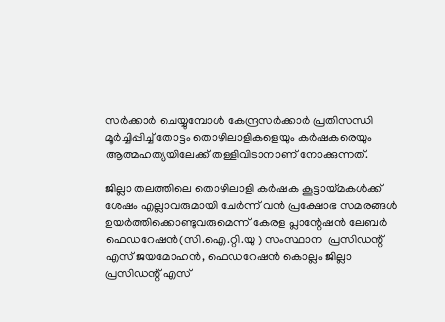സർക്കാർ ചെയ്യുമ്പോൾ കേന്ദ്രസർക്കാർ പ്രതിസന്ധി മൂർച്ചിപ്പിച്ച് തോട്ടം തൊഴിലാളികളെയും കർഷകരെയും ആത്മഹത്യയിലേക്ക് തള്ളിവിടാനാണ് നോക്കുന്നത്.

ജില്ലാ തലത്തിലെ തൊഴിലാളി കർഷക കൂട്ടായ്മകൾക്ക് ശേഷം എല്ലാവരുമായി ചേർന്ന് വൻ പ്രക്ഷോഭ സമരങ്ങൾ ഉയർത്തിക്കൊണ്ടുവരുമെന്ന് കേരള പ്ലാന്റേഷൻ ലേബർ ഫെഡറേഷൻ(സി.ഐ.റ്റി.യു ) സംസ്ഥാന  പ്രസിഡന്റ് എസ് ജയമോഹൻ, ഫെഡറേഷൻ കൊല്ലം ജില്ലാ പ്രസിഡന്റ് എസ്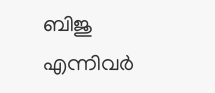ബിജു എന്നിവര്‍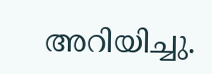അറിയിച്ചു.